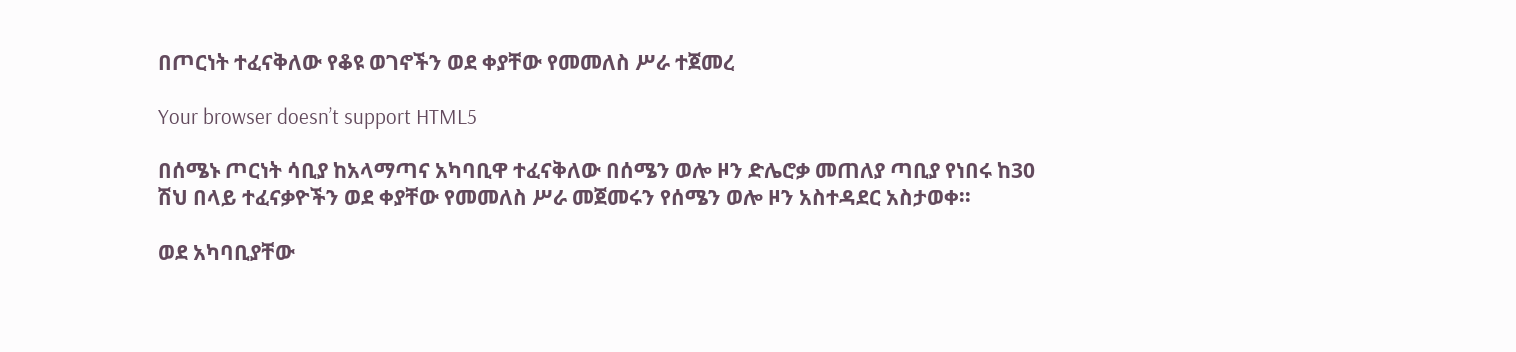በጦርነት ተፈናቅለው የቆዩ ወገኖችን ወደ ቀያቸው የመመለስ ሥራ ተጀመረ

Your browser doesn’t support HTML5

በሰሜኑ ጦርነት ሳቢያ ከአላማጣና አካባቢዋ ተፈናቅለው በሰሜን ወሎ ዞን ድሌሮቃ መጠለያ ጣቢያ የነበሩ ከ30 ሽህ በላይ ተፈናቃዮችን ወደ ቀያቸው የመመለስ ሥራ መጀመሩን የሰሜን ወሎ ዞን አስተዳደር አስታወቀ፡፡

ወደ አካባቢያቸው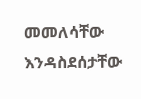መመለሳቸው እንዳስደሰታቸው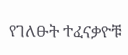የገለፁት ተፈናቃዮቹ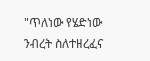"ጥለነው የሄድነው ንብረት ስለተዘረፈና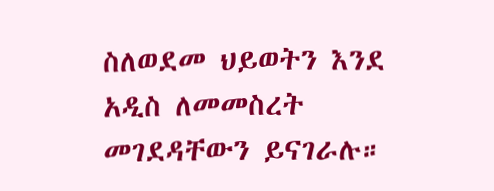ስለወደመ ህይወትን እንደ አዲስ ለመመስረት መገደዳቸውን ይናገራሉ።